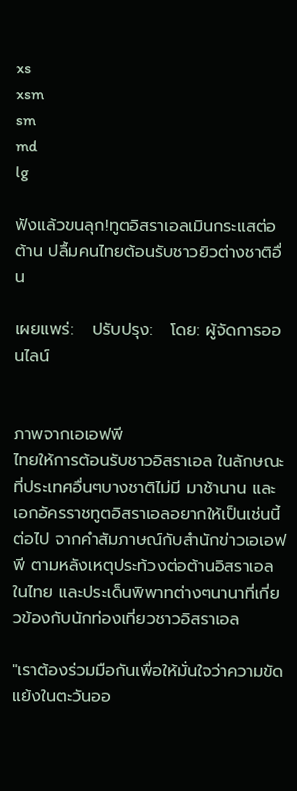xs
xsm
sm
md
lg

ฟังแล้วขนลุก!ทูตอิสราเอลเมินกระแสต่อต้าน ปลื้มคนไทยต้อนรับชาวยิวต่างชาติอื่น

เผยแพร่:   ปรับปรุง:   โดย: ผู้จัดการออนไลน์


ภาพจากเอเอฟพี
ไทยให้การต้อนรับชาวอิสราเอล ในลักษณะที่ประเทศอื่นๆบางชาติไม่มี มาช้านาน และเอกอัครราชทูตอิสราเอลอยากให้เป็นเช่นนี้ต่อไป จากคำสัมภาษณ์กับสำนักข่าวเอเอฟพี ตามหลังเหตุประท้วงต่อต้านอิสราเอลในไทย และประเด็นพิพาทต่างๆนานาที่เกี่ยวข้องกับนักท่องเที่ยวชาวอิสราเอล

"เราต้องร่วมมือกันเพื่อให้มั่นใจว่าความขัดแย้งในตะวันออ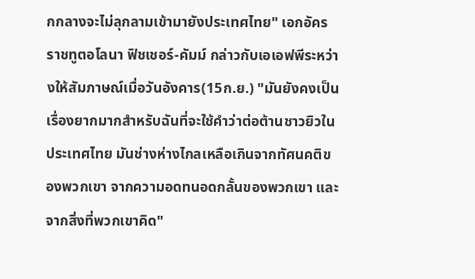กกลางจะไม่ลุกลามเข้ามายังประเทศไทย" เอกอัครราชทูตอโลนา ฟิชเชอร์-คัมม์ กล่าวกับเอเอฟพีระหว่างให้สัมภาษณ์เมื่อวันอังคาร(15ก.ย.) "มันยังคงเป็นเรื่องยากมากสำหรับฉันที่จะใช้คำว่าต่อต้านชาวยิวในประเทศไทย มันช่างห่างไกลเหลือเกินจากทัศนคติของพวกเขา จากความอดทนอดกลั้นของพวกเขา และจากสิ่งที่พวกเขาคิด"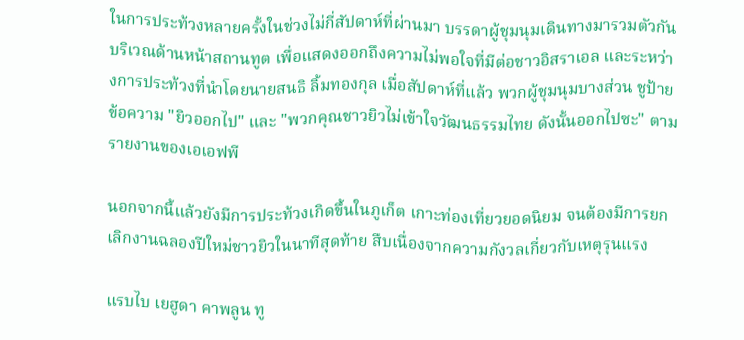ในการประท้วงหลายครั้งในช่วงไม่กี่สัปดาห์ที่ผ่านมา บรรดาผู้ชุมนุมเดินทางมารวมตัวกันบริเวณด้านหน้าสถานทูต เพื่อแสดงออกถึงความไม่พอใจที่มีต่อชาวอิสราเอล และระหว่างการประท้วงที่นำโดยนายสนธิ ลิ้มทองกุล เมื่อสัปดาห์ที่แล้ว พวกผู้ชุมนุมบางส่วน ชูป้ายข้อความ "ยิวออกไป" และ "พวกคุณชาวยิวไม่เข้าใจวัฒนธรรมไทย ดังนั้นออกไปซะ" ตามรายงานของเอเอฟพี

นอกจากนี้แล้วยังมีการประท้วงเกิดขึ้นในภูเก็ต เกาะท่องเที่ยวยอดนิยม จนต้องมีการยกเลิกงานฉลองปีใหม่ชาวยิวในนาทีสุดท้าย สืบเนื่องจากความกังวลเกี่ยวกับเหตุรุนแรง

แรบไบ เยฮูดา คาพลูน ทู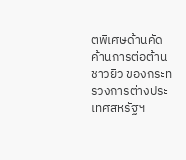ตพิเศษด้านคัดค้านการต่อต้านชาวยิว ของกระทรวงการต่างประเทศสหรัฐฯ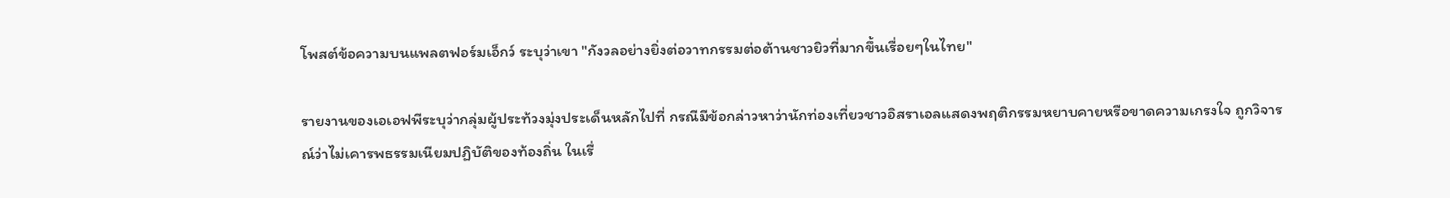โพสต์ข้อความบนแพลตฟอร์มเอ็กว์ ระบุว่าเขา "กังวลอย่างยิ่งต่อวาทกรรมต่อต้านชาวยิวที่มากขึ้นเรื่อยๆในไทย"

รายงานของเอเอฟพีระบุว่ากลุ่มผู้ประท้วงมุ่งประเด็นหลักไปที่ กรณีมีข้อกล่าวหาว่านักท่องเที่ยวชาวอิสราเอลแสดงพฤติกรรมหยาบคายหรือขาดความเกรงใจ ถูกวิจารณ์ว่าไม่เคารพธรรมเนียมปฏิบัติของท้องถิ่น ในเรื่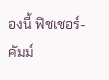องนี้ ฟิชเชอร์-คัมม์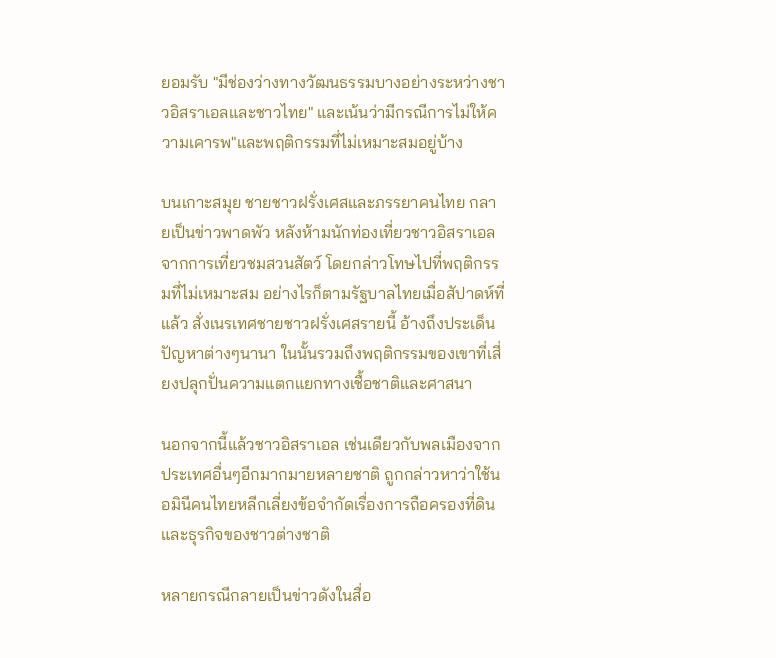ยอมรับ "มีช่องว่างทางวัฒนธรรมบางอย่างระหว่างชาวอิสราเอลและชาวไทย" และเน้นว่ามีกรณีการไม่ให้ความเคารพ"และพฤติกรรมที่ไม่เหมาะสมอยู่บ้าง

บนเกาะสมุย ชายชาวฝรั่งเศสและภรรยาคนไทย กลายเป็นข่าวพาดพัว หลังห้ามนักท่องเที่ยวชาวอิสราเอล จากการเที่ยวชมสวนสัตว์ โดยกล่าวโทษไปที่พฤติกรรมที่ไม่เหมาะสม อย่างไรก็ตามรัฐบาลไทยเมื่อสัปาดห์ที่แล้ว สั่งเนรเทศชายชาวฝรั่งเศสรายนี้ อ้างถึงประเด็นปัญหาต่างๆนานา ในนั้นรวมถึงพฤติกรรมของเขาที่เสี่ยงปลุกปั่นความแตกแยกทางเชื้อชาติและศาสนา

นอกจากนี้แล้วชาวอิสราเอล เช่นเดียวกับพลเมืองจากประเทศอื่นๆอีกมากมายหลายชาติ ถูกกล่าวหาว่าใช้นอมินีคนไทยหลีกเลี่ยงข้อจำกัดเรื่องการถือครองที่ดินและธุรกิจของชาวต่างชาติ

หลายกรณีกลายเป็นข่าวดังในสื่อ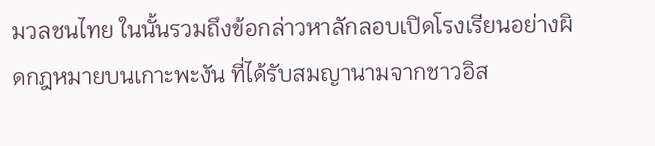มวลชนไทย ในนั้นรวมถึงข้อกล่าวหาลักลอบเปิดโรงเรียนอย่างผิดกฎหมายบนเกาะพะงัน ที่ได้รับสมญานามจากชาวอิส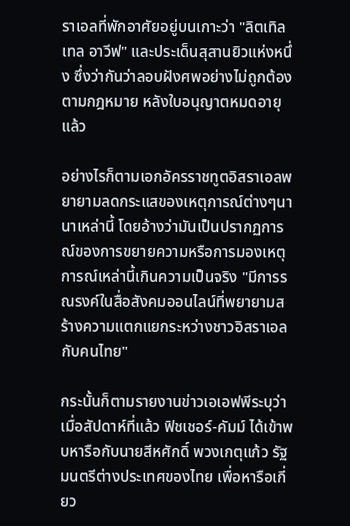ราเอลที่พักอาศัยอยู่บนเกาะว่า "ลิตเทิล เทล อาวีฟ" และประเด็นสุสานยิวแห่งหนึ่ง ซึ่งว่ากันว่าลอบฝังศพอย่างไม่ถูกต้องตามกฎหมาย หลังใบอนุญาตหมดอายุแล้ว

อย่างไรก็ตามเอกอัครราชทูตอิสราเอลพยายามลดกระแสของเหตุการณ์ต่างๆนานาเหล่านี้ โดยอ้างว่ามันเป็นปรากฏการณ์ของการขยายความหรือการมองเหตุการณ์เหล่านี้เกินความเป็นจริง "มีการรณรงค์ในสื่อสังคมออนไลน์ที่พยายามสร้างความแตกแยกระหว่างชาวอิสราเอลกับคนไทย"

กระนั้นก็ตามรายงานข่าวเอเอฟพีระบุว่า เมื่อสัปดาห์ที่แล้ว ฟิชเชอร์-คัมม์ ได้เข้าพบหารือกับนายสีหศักดิ์ พวงเกตุแก้ว รัฐมนตรีต่างประเทศของไทย เพื่อหารือเกี่ยว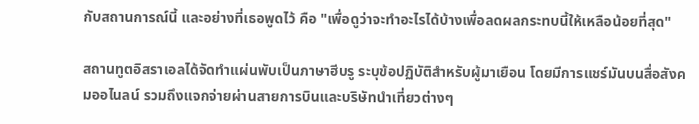กับสถานการณ์นี้ และอย่างที่เธอพูดไว้ คือ "เพื่อดูว่าจะทำอะไรได้บ้างเพื่อลดผลกระทบนี้ให้เหลือน้อยที่สุด"

สถานทูตอิสราเอลได้จัดทำแผ่นพับเป็นภาษาฮีบรู ระบุข้อปฏิบัติสำหรับผู้มาเยือน โดยมีการแชร์มันบนสื่อสังคมออไนลน์ รวมถึงแจกจ่ายผ่านสายการบินและบริษัทนำเที่ยวต่างๆ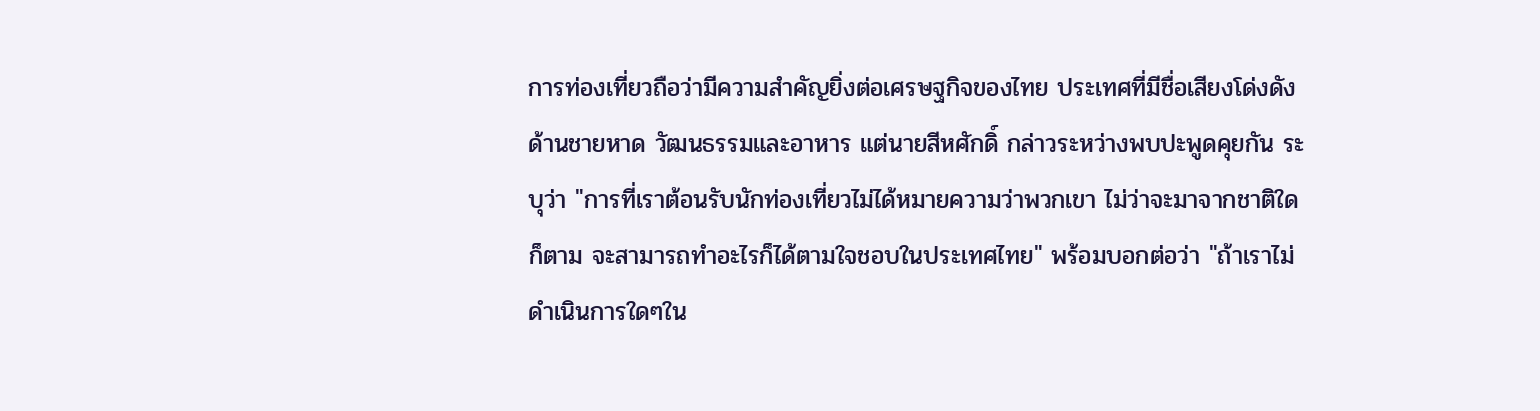การท่องเที่ยวถือว่ามีความสำคัญยิ่งต่อเศรษฐกิจของไทย ประเทศที่มีชื่อเสียงโด่งดังด้านชายหาด วัฒนธรรมและอาหาร แต่นายสีหศักดิ์ กล่าวระหว่างพบปะพูดคุยกัน ระบุว่า "การที่เราต้อนรับนักท่องเที่ยวไม่ได้หมายความว่าพวกเขา ไม่ว่าจะมาจากชาติใดก็ตาม จะสามารถทำอะไรก็ได้ตามใจชอบในประเทศไทย" พร้อมบอกต่อว่า "ถ้าเราไม่ดำเนินการใดๆใน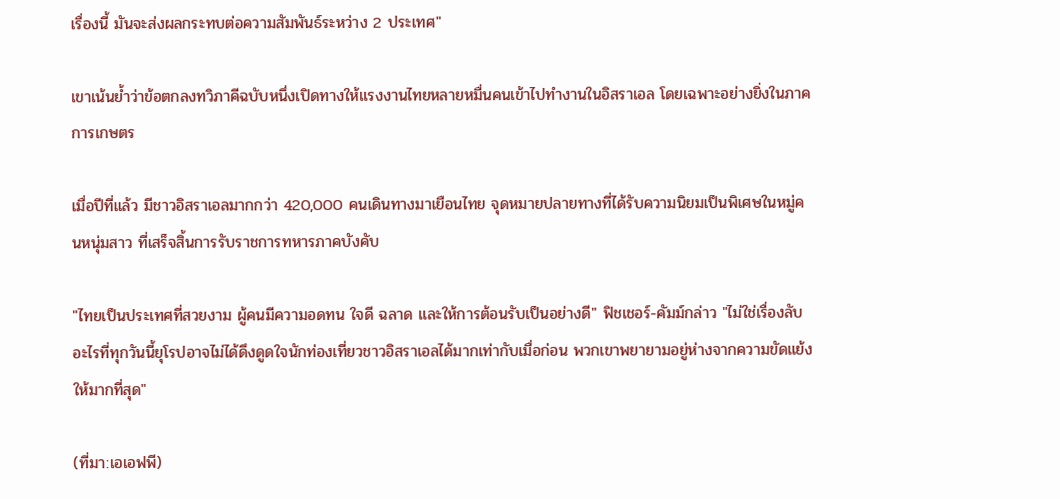เรื่องนี้ มันจะส่งผลกระทบต่อความสัมพันธ์ระหว่าง 2 ประเทศ"

เขาเน้นย้ำว่าข้อตกลงทวิภาคีฉบับหนึ่งเปิดทางให้แรงงานไทยหลายหมื่นคนเข้าไปทำงานในอิสราเอล โดยเฉพาะอย่างยิ่งในภาคการเกษตร

เมื่อปีที่แล้ว มีชาวอิสราเอลมากกว่า 420,000 คนเดินทางมาเยือนไทย จุดหมายปลายทางที่ได้รับความนิยมเป็นพิเศษในหมู่คนหนุ่มสาว ที่เสร็จสิ้นการรับราชการทหารภาคบังคับ

"ไทยเป็นประเทศที่สวยงาม ผู้คนมีความอดทน ใจดี ฉลาด และให้การต้อนรับเป็นอย่างดี" ฟิชเชอร์-คัมม์กล่าว "ไม่ใช่เรื่องลับอะไรที่ทุกวันนี้ยุโรปอาจไม่ได้ดึงดูดใจนักท่องเที่ยวชาวอิสราเอลได้มากเท่ากับเมื่อก่อน พวกเขาพยายามอยู่ห่างจากความขัดแย้งให้มากที่สุด"

(ที่มา:เอเอฟพี)